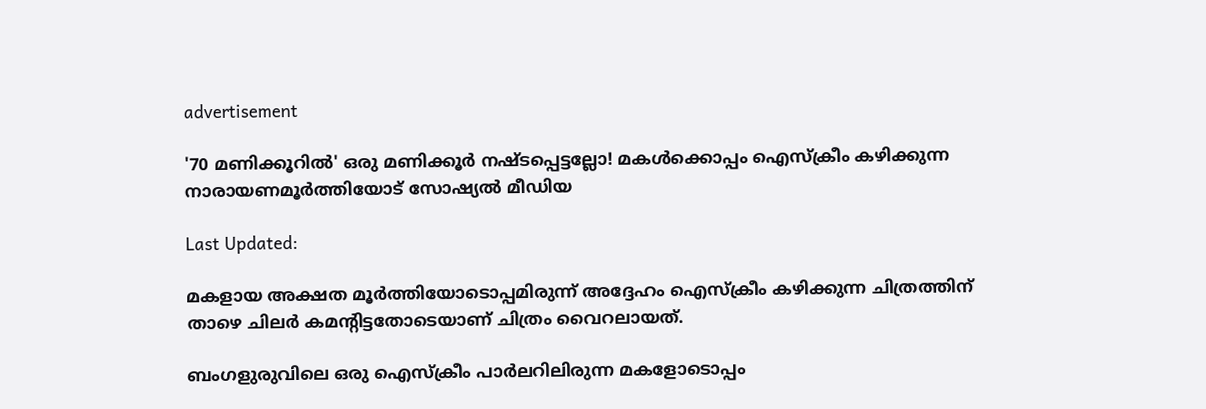advertisement

'70 മണിക്കൂറില്‍' ഒരു മണിക്കൂര്‍ നഷ്ടപ്പെട്ടല്ലോ! മകള്‍ക്കൊപ്പം ഐസ്‌ക്രീം കഴിക്കുന്ന നാരായണമൂർത്തിയോട് സോഷ്യല്‍ മീഡിയ

Last Updated:

മകളായ അക്ഷത മൂര്‍ത്തിയോടൊപ്പമിരുന്ന് അദ്ദേഹം ഐസ്‌ക്രീം കഴിക്കുന്ന ചിത്രത്തിന് താഴെ ചിലര്‍ കമന്റിട്ടതോടെയാണ് ചിത്രം വൈറലായത്.

ബംഗളുരുവിലെ ഒരു ഐസ്‌ക്രീം പാര്‍ലറിലിരുന്ന മകളോടൊപ്പം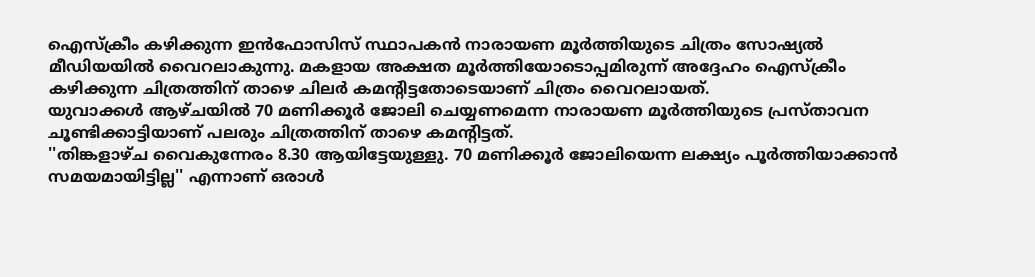ഐസ്‌ക്രീം കഴിക്കുന്ന ഇന്‍ഫോസിസ് സ്ഥാപകന്‍ നാരായണ മൂര്‍ത്തിയുടെ ചിത്രം സോഷ്യല്‍ മീഡിയയില്‍ വൈറലാകുന്നു. മകളായ അക്ഷത മൂര്‍ത്തിയോടൊപ്പമിരുന്ന് അദ്ദേഹം ഐസ്‌ക്രീം കഴിക്കുന്ന ചിത്രത്തിന് താഴെ ചിലര്‍ കമന്റിട്ടതോടെയാണ് ചിത്രം വൈറലായത്.
യുവാക്കള്‍ ആഴ്ചയില്‍ 70 മണിക്കൂര്‍ ജോലി ചെയ്യണമെന്ന നാരായണ മൂര്‍ത്തിയുടെ പ്രസ്താവന ചൂണ്ടിക്കാട്ടിയാണ് പലരും ചിത്രത്തിന് താഴെ കമന്റിട്ടത്.
''തിങ്കളാഴ്ച വൈകുന്നേരം 8.30 ആയിട്ടേയുള്ളു. 70 മണിക്കൂര്‍ ജോലിയെന്ന ലക്ഷ്യം പൂര്‍ത്തിയാക്കാന്‍ സമയമായിട്ടില്ല'' എന്നാണ് ഒരാള്‍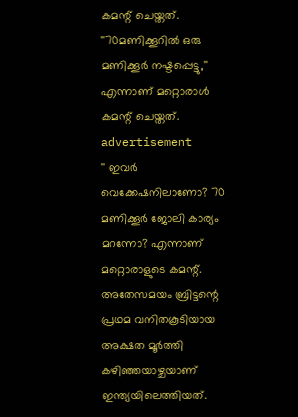കമന്റ് ചെയ്തത്.
''70മണിക്കൂറില്‍ ഒരു മണിക്കൂര്‍ നഷ്ടപ്പെട്ടു,'' എന്നാണ് മറ്റൊരാള്‍ കമന്റ് ചെയ്തത്.
advertisement
'' ഇവര്‍ വെക്കേഷനിലാണോ? 70 മണിക്കൂര്‍ ജോലി കാര്യം മറന്നോ? എന്നാണ് മറ്റൊരാളുടെ കമന്റ്.
അതേസമയം ബ്രിട്ടന്റെ പ്രഥമ വനിതകൂടിയായ അക്ഷത മൂര്‍ത്തി കഴിഞ്ഞയാഴ്ചയാണ് ഇന്ത്യയിലെത്തിയത്.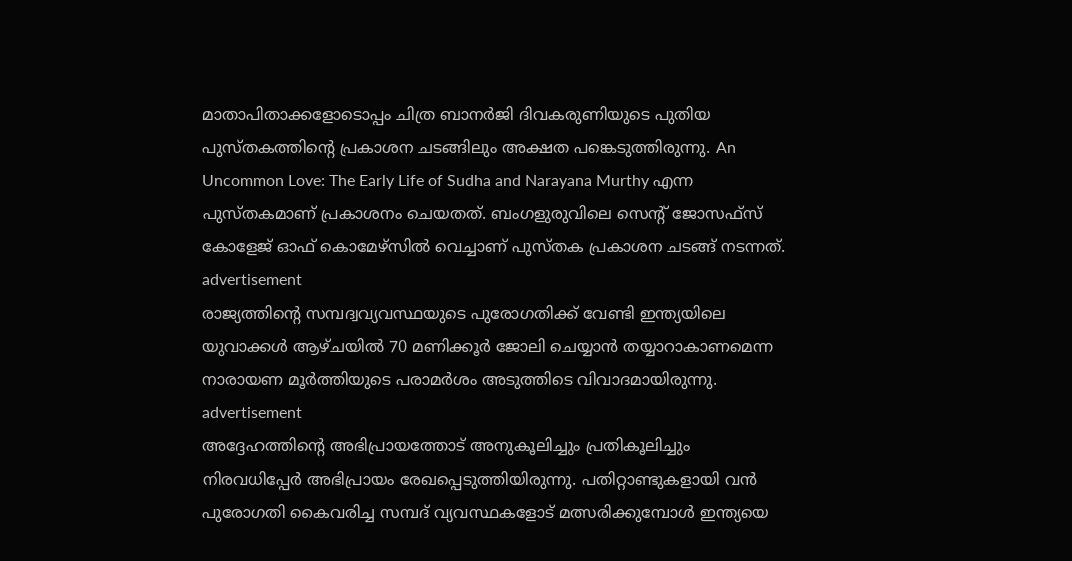മാതാപിതാക്കളോടൊപ്പം ചിത്ര ബാനര്‍ജി ദിവകരുണിയുടെ പുതിയ പുസ്തകത്തിന്റെ പ്രകാശന ചടങ്ങിലും അക്ഷത പങ്കെടുത്തിരുന്നു. An Uncommon Love: The Early Life of Sudha and Narayana Murthy എന്ന പുസ്തകമാണ് പ്രകാശനം ചെയതത്. ബംഗളുരുവിലെ സെന്റ് ജോസഫ്‌സ് കോളേജ് ഓഫ് കൊമേഴ്‌സില്‍ വെച്ചാണ് പുസ്തക പ്രകാശന ചടങ്ങ് നടന്നത്.
advertisement
രാജ്യത്തിന്റെ സമ്പദ്വവ്യവസ്ഥയുടെ പുരോഗതിക്ക് വേണ്ടി ഇന്ത്യയിലെ യുവാക്കള്‍ ആഴ്ചയില്‍ 70 മണിക്കൂര്‍ ജോലി ചെയ്യാന്‍ തയ്യാറാകാണമെന്ന നാരായണ മൂര്‍ത്തിയുടെ പരാമര്‍ശം അടുത്തിടെ വിവാദമായിരുന്നു.
advertisement
അദ്ദേഹത്തിന്റെ അഭിപ്രായത്തോട് അനുകൂലിച്ചും പ്രതികൂലിച്ചും നിരവധിപ്പേര്‍ അഭിപ്രായം രേഖപ്പെടുത്തിയിരുന്നു. പതിറ്റാണ്ടുകളായി വന്‍ പുരോഗതി കൈവരിച്ച സമ്പദ് വ്യവസ്ഥകളോട് മത്സരിക്കുമ്പോള്‍ ഇന്ത്യയെ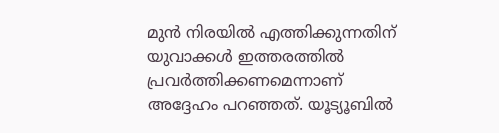മുന്‍ നിരയില്‍ എത്തിക്കുന്നതിന് യുവാക്കള്‍ ഇത്തരത്തില്‍ പ്രവര്‍ത്തിക്കണമെന്നാണ് അദ്ദേഹം പറഞ്ഞത്. യൂട്യൂബില്‍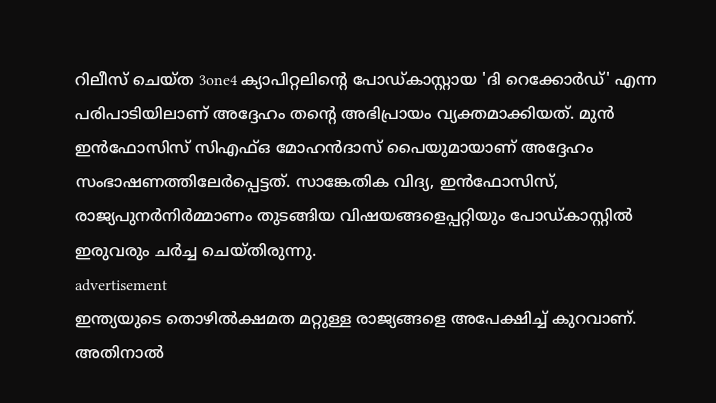റിലീസ് ചെയ്ത 3one4 ക്യാപിറ്റലിന്റെ പോഡ്കാസ്റ്റായ 'ദി റെക്കോര്‍ഡ്' എന്ന പരിപാടിയിലാണ് അദ്ദേഹം തന്റെ അഭിപ്രായം വ്യക്തമാക്കിയത്. മുന്‍ ഇന്‍ഫോസിസ് സിഎഫ്ഒ മോഹന്‍ദാസ് പൈയുമായാണ് അദ്ദേഹം സംഭാഷണത്തിലേര്‍പ്പെട്ടത്. സാങ്കേതിക വിദ്യ, ഇന്‍ഫോസിസ്, രാജ്യപുനര്‍നിര്‍മ്മാണം തുടങ്ങിയ വിഷയങ്ങളെപ്പറ്റിയും പോഡ്കാസ്റ്റില്‍ ഇരുവരും ചര്‍ച്ച ചെയ്തിരുന്നു.
advertisement
ഇന്ത്യയുടെ തൊഴില്‍ക്ഷമത മറ്റുള്ള രാജ്യങ്ങളെ അപേക്ഷിച്ച് കുറവാണ്. അതിനാല്‍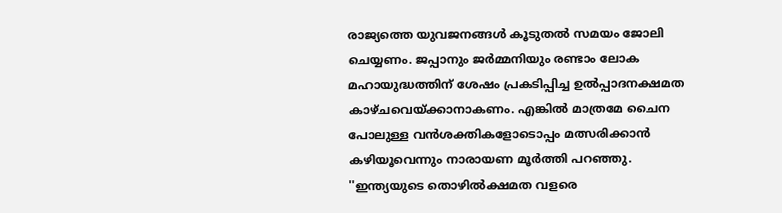രാജ്യത്തെ യുവജനങ്ങള്‍ കൂടുതല്‍ സമയം ജോലി ചെയ്യണം. ജപ്പാനും ജര്‍മ്മനിയും രണ്ടാം ലോക മഹായുദ്ധത്തിന് ശേഷം പ്രകടിപ്പിച്ച ഉല്‍പ്പാദനക്ഷമത കാഴ്ചവെയ്ക്കാനാകണം. എങ്കില്‍ മാത്രമേ ചൈന പോലുള്ള വന്‍ശക്തികളോടൊപ്പം മത്സരിക്കാന്‍ കഴിയൂവെന്നും നാരായണ മൂര്‍ത്തി പറഞ്ഞു. ''ഇന്ത്യയുടെ തൊഴില്‍ക്ഷമത വളരെ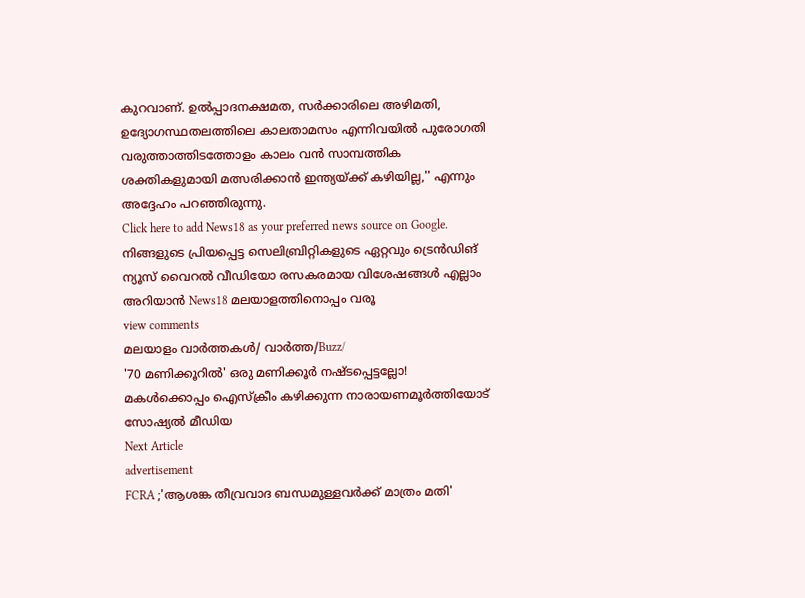കുറവാണ്. ഉല്‍പ്പാദനക്ഷമത, സര്‍ക്കാരിലെ അഴിമതി, ഉദ്യോഗസ്ഥതലത്തിലെ കാലതാമസം എന്നിവയില്‍ പുരോഗതി വരുത്താത്തിടത്തോളം കാലം വന്‍ സാമ്പത്തിക ശക്തികളുമായി മത്സരിക്കാന്‍ ഇന്ത്യയ്ക്ക് കഴിയില്ല,'' എന്നും അദ്ദേഹം പറഞ്ഞിരുന്നു.
Click here to add News18 as your preferred news source on Google.
നിങ്ങളുടെ പ്രിയപ്പെട്ട സെലിബ്രിറ്റികളുടെ ഏറ്റവും ട്രെൻഡിങ് ന്യൂസ് വൈറൽ വീഡിയോ രസകരമായ വിശേഷങ്ങൾ എല്ലാം അറിയാൻ News18 മലയാളത്തിനൊപ്പം വരൂ
view comments
മലയാളം വാർത്തകൾ/ വാർത്ത/Buzz/
'70 മണിക്കൂറില്‍' ഒരു മണിക്കൂര്‍ നഷ്ടപ്പെട്ടല്ലോ! മകള്‍ക്കൊപ്പം ഐസ്‌ക്രീം കഴിക്കുന്ന നാരായണമൂർത്തിയോട് സോഷ്യല്‍ മീഡിയ
Next Article
advertisement
FCRA ;'ആശങ്ക തീവ്രവാദ ബന്ധമുള്ളവർക്ക് മാത്രം മതി'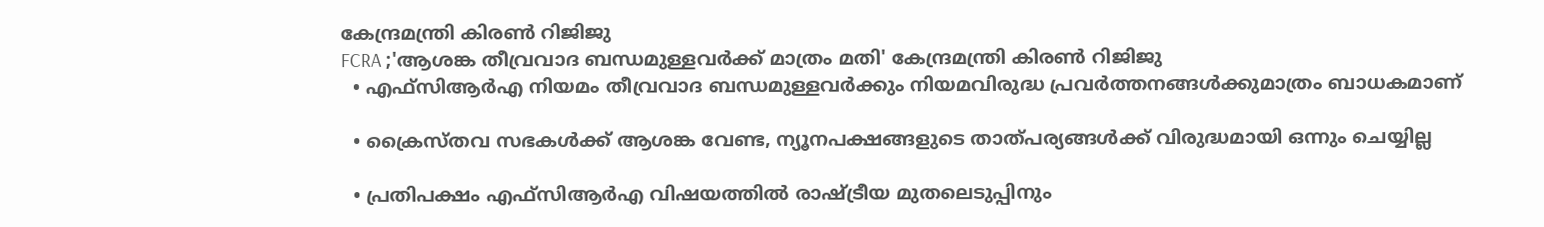കേന്ദ്രമന്ത്രി കിരണ്‍ റിജിജു
FCRA ;'ആശങ്ക തീവ്രവാദ ബന്ധമുള്ളവർക്ക് മാത്രം മതി' കേന്ദ്രമന്ത്രി കിരണ്‍ റിജിജു
  • എഫ്‌സിആർഎ നിയമം തീവ്രവാദ ബന്ധമുള്ളവർക്കും നിയമവിരുദ്ധ പ്രവർത്തനങ്ങൾക്കുമാത്രം ബാധകമാണ്

  • ക്രൈസ്തവ സഭകൾക്ക് ആശങ്ക വേണ്ട, ന്യൂനപക്ഷങ്ങളുടെ താത്പര്യങ്ങൾക്ക് വിരുദ്ധമായി ഒന്നും ചെയ്യില്ല

  • പ്രതിപക്ഷം എഫ്‌സിആർഎ വിഷയത്തിൽ രാഷ്ട്രീയ മുതലെടുപ്പിനും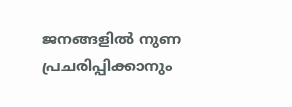ജനങ്ങളിൽ നുണ പ്രചരിപ്പിക്കാനും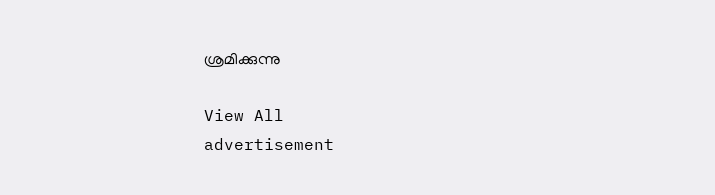ശ്രമിക്കുന്നു

View All
advertisement